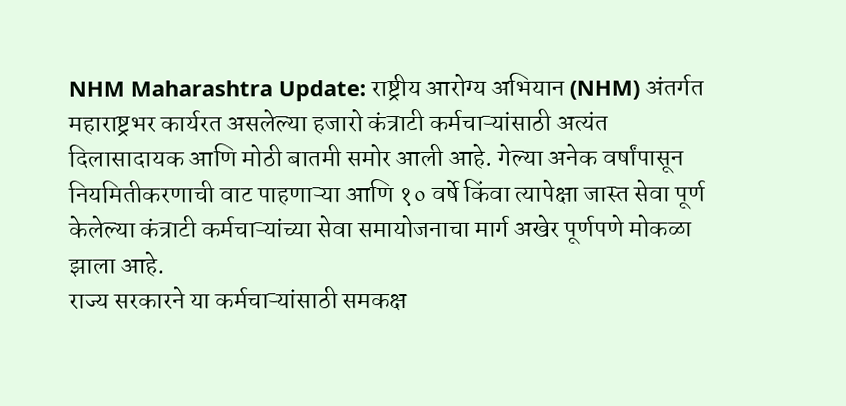NHM Maharashtra Update: राष्ट्रीय आरोग्य अभियान (NHM) अंतर्गत महाराष्ट्रभर कार्यरत असलेल्या हजारो कंत्राटी कर्मचाऱ्यांसाठी अत्यंत दिलासादायक आणि मोठी बातमी समोर आली आहे. गेल्या अनेक वर्षांपासून नियमितीकरणाची वाट पाहणाऱ्या आणि १० वर्षे किंवा त्यापेक्षा जास्त सेवा पूर्ण केलेल्या कंत्राटी कर्मचाऱ्यांच्या सेवा समायोजनाचा मार्ग अखेर पूर्णपणे मोकळा झाला आहे.
राज्य सरकारने या कर्मचाऱ्यांसाठी समकक्ष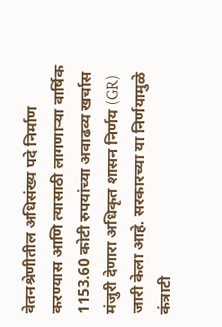वेतनश्रेणीतील अधिसंख्य पदे निर्माण करण्यास आणि त्यासाठी लागणाऱ्या वार्षिक 1153.60 कोटी रुपयांच्या अवाढव्य खर्चास मंजुरी देणारा अधिकृत शासन निर्णय (GR) जारी केला आहे. सरकारच्या या निर्णयामुळे कंत्राटी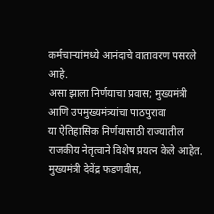कर्मचाऱ्यांमध्ये आनंदाचे वातावरण पसरले आहे.
असा झाला निर्णयाचा प्रवास; मुख्यमंत्री आणि उपमुख्यमंत्र्यांचा पाठपुरावा
या ऐतिहासिक निर्णयासाठी राज्यातील राजकीय नेतृत्वाने विशेष प्रयत्न केले आहेत. मुख्यमंत्री देवेंद्र फडणवीस,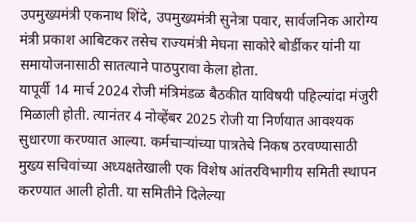उपमुख्यमंत्री एकनाथ शिंदे, उपमुख्यमंत्री सुनेत्रा पवार, सार्वजनिक आरोग्य मंत्री प्रकाश आबिटकर तसेच राज्यमंत्री मेघना साकोरे बोर्डीकर यांनी या समायोजनासाठी सातत्याने पाठपुरावा केला होता.
यापूर्वी 14 मार्च 2024 रोजी मंत्रिमंडळ बैठकीत याविषयी पहिल्यांदा मंजुरी मिळाली होती. त्यानंतर 4 नोव्हेंबर 2025 रोजी या निर्णयात आवश्यक सुधारणा करण्यात आल्या. कर्मचाऱ्यांच्या पात्रतेचे निकष ठरवण्यासाठी मुख्य सचिवांच्या अध्यक्षतेखाली एक विशेष आंतरविभागीय समिती स्थापन करण्यात आली होती. या समितीने दिलेल्या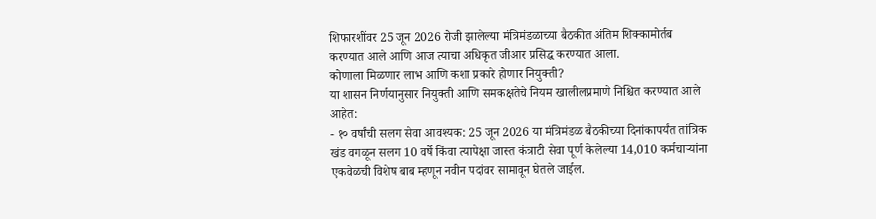शिफारशींवर 25 जून 2026 रोजी झालेल्या मंत्रिमंडळाच्या बैठकीत अंतिम शिक्कामोर्तब करण्यात आले आणि आज त्याचा अधिकृत जीआर प्रसिद्ध करण्यात आला.
कोणाला मिळणार लाभ आणि कशा प्रकारे होणार नियुक्ती?
या शासन निर्णयानुसार नियुक्ती आणि समकक्षतेचे नियम खालीलप्रमाणे निश्चित करण्यात आले आहेत:
- १० वर्षांची सलग सेवा आवश्यक: 25 जून 2026 या मंत्रिमंडळ बैठकीच्या दिनांकापर्यंत तांत्रिक खंड वगळून सलग 10 वर्षे किंवा त्यापेक्षा जास्त कंत्राटी सेवा पूर्ण केलेल्या 14,010 कर्मचाऱ्यांना एकवेळची विशेष बाब म्हणून नवीन पदांवर सामावून घेतले जाईल.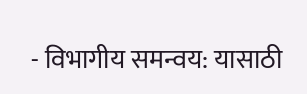- विभागीय समन्वय: यासाठी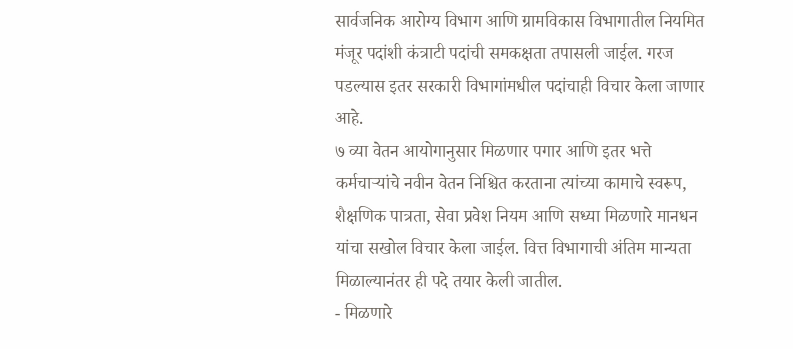सार्वजनिक आरोग्य विभाग आणि ग्रामविकास विभागातील नियमित मंजूर पदांशी कंत्राटी पदांची समकक्षता तपासली जाईल. गरज पडल्यास इतर सरकारी विभागांमधील पदांचाही विचार केला जाणार आहे.
७ व्या वेतन आयोगानुसार मिळणार पगार आणि इतर भत्ते
कर्मचाऱ्यांचे नवीन वेतन निश्चित करताना त्यांच्या कामाचे स्वरूप, शैक्षणिक पात्रता, सेवा प्रवेश नियम आणि सध्या मिळणारे मानधन यांचा सखोल विचार केला जाईल. वित्त विभागाची अंतिम मान्यता मिळाल्यानंतर ही पदे तयार केली जातील.
- मिळणारे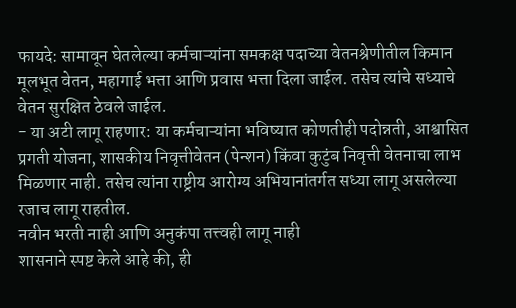फायदे: सामावून घेतलेल्या कर्मचाऱ्यांना समकक्ष पदाच्या वेतनश्रेणीतील किमान मूलभूत वेतन, महागाई भत्ता आणि प्रवास भत्ता दिला जाईल. तसेच त्यांचे सध्याचे वेतन सुरक्षित ठेवले जाईल.
- या अटी लागू राहणार: या कर्मचाऱ्यांना भविष्यात कोणतीही पदोन्नती, आश्वासित प्रगती योजना, शासकीय निवृत्तीवेतन (पेन्शन) किंवा कुटुंब निवृत्ती वेतनाचा लाभ मिळणार नाही. तसेच त्यांना राष्ट्रीय आरोग्य अभियानांतर्गत सध्या लागू असलेल्या रजाच लागू राहतील.
नवीन भरती नाही आणि अनुकंपा तत्त्वही लागू नाही
शासनाने स्पष्ट केले आहे की, ही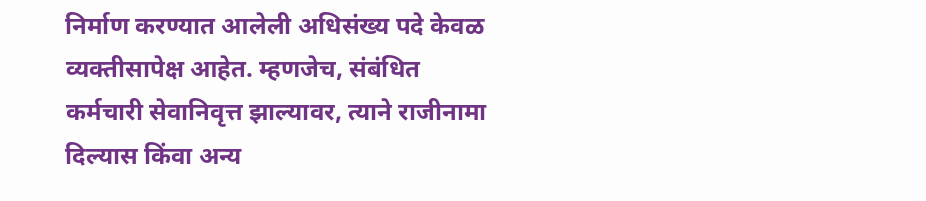निर्माण करण्यात आलेली अधिसंख्य पदे केवळ व्यक्तीसापेक्ष आहेत. म्हणजेच, संबंधित कर्मचारी सेवानिवृत्त झाल्यावर, त्याने राजीनामा दिल्यास किंवा अन्य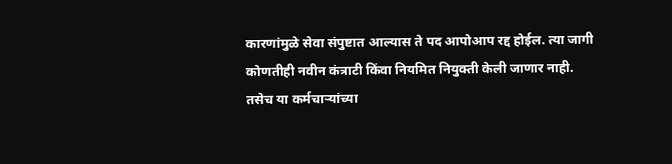कारणांमुळे सेवा संपुष्टात आल्यास ते पद आपोआप रद्द होईल. त्या जागी कोणतीही नवीन कंत्राटी किंवा नियमित नियुक्ती केली जाणार नाही. तसेच या कर्मचाऱ्यांच्या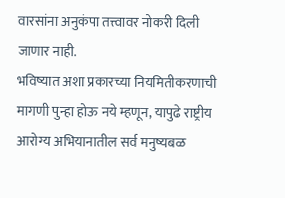वारसांना अनुकंपा तत्त्वावर नोकरी दिली जाणार नाही.
भविष्यात अशा प्रकारच्या नियमितीकरणाची मागणी पुन्हा होऊ नये म्हणून, यापुढे राष्ट्रीय आरोग्य अभियानातील सर्व मनुष्यबळ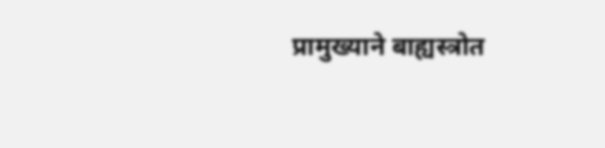प्रामुख्याने बाह्यस्त्रोत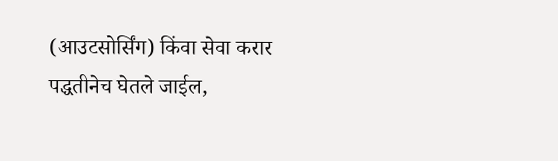(आउटसोर्सिंग) किंवा सेवा करार पद्धतीनेच घेतले जाईल,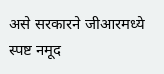असे सरकारने जीआरमध्ये स्पष्ट नमूद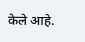केले आहे.